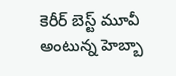కెరీర్ బెస్ట్ మూవీ అంటున్న హెబ్బా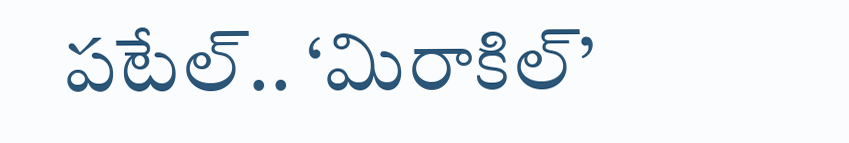పటేల్.. ‘మిరాకిల్’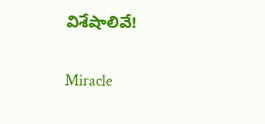విశేషాలివే!

Miracle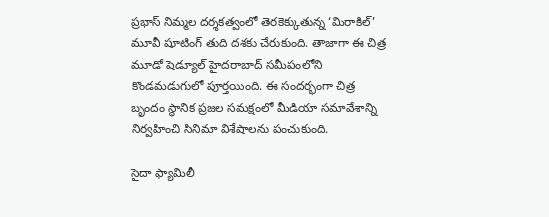ప్రభాస్ నిమ్మల దర్శకత్వంలో తెరకెక్కుతున్న ‘మిరాకిల్’ మూవీ షూటింగ్ తుది దశకు చేరుకుంది. తాజాగా ఈ చిత్ర మూడో షెడ్యూల్ హైదరాబాద్ సమీపంలోని కొండమడుగులో పూర్తయింది. ఈ సందర్భంగా చిత్ర బృందం స్థానిక ప్రజల సమక్షంలో మీడియా సమావేశాన్ని నిర్వహించి సినిమా విశేషాలను పంచుకుంది.

సైదా ఫ్యామిలీ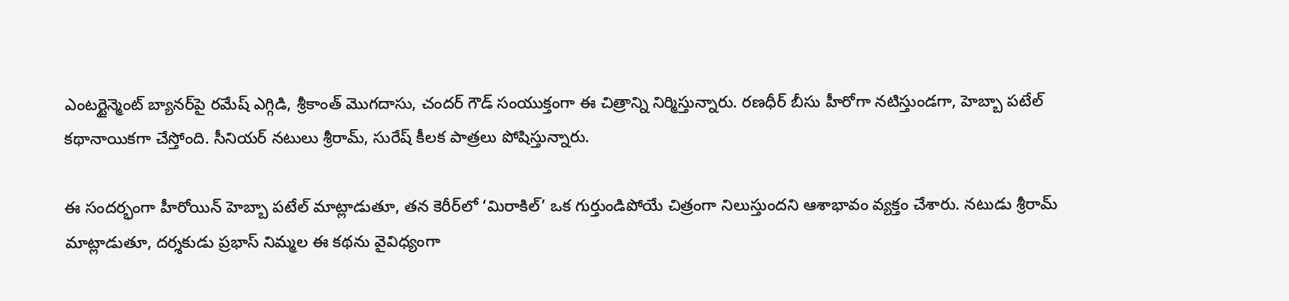ఎంటర్టైన్మెంట్ బ్యానర్‌పై రమేష్ ఎగ్గిడి, శ్రీకాంత్ మొగదాసు, చందర్ గౌడ్ సంయుక్తంగా ఈ చిత్రాన్ని నిర్మిస్తున్నారు. రణధీర్ బీసు హీరోగా నటిస్తుండగా, హెబ్బా పటేల్ కథానాయికగా చేస్తోంది. సీనియర్ నటులు శ్రీరామ్, సురేష్ కీలక పాత్రలు పోషిస్తున్నారు.

ఈ సందర్భంగా హీరోయిన్ హెబ్బా పటేల్ మాట్లాడుతూ, తన కెరీర్‌లో ‘మిరాకిల్’ ఒక గుర్తుండిపోయే చిత్రంగా నిలుస్తుందని ఆశాభావం వ్యక్తం చేశారు. నటుడు శ్రీరామ్ మాట్లాడుతూ, దర్శకుడు ప్రభాస్ నిమ్మల ఈ కథను వైవిధ్యంగా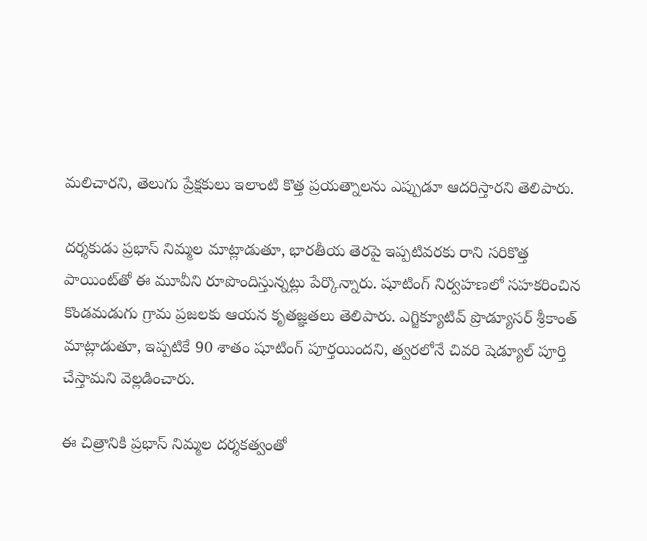మలిచారని, తెలుగు ప్రేక్షకులు ఇలాంటి కొత్త ప్రయత్నాలను ఎప్పుడూ ఆదరిస్తారని తెలిపారు.

దర్శకుడు ప్రభాస్ నిమ్మల మాట్లాడుతూ, భారతీయ తెరపై ఇప్పటివరకు రాని సరికొత్త పాయింట్‌తో ఈ మూవీని రూపొందిస్తున్నట్లు పేర్కొన్నారు. షూటింగ్ నిర్వహణలో సహకరించిన కొండమడుగు గ్రామ ప్రజలకు ఆయన కృతజ్ఞతలు తెలిపారు. ఎగ్జిక్యూటివ్ ప్రొడ్యూసర్ శ్రీకాంత్ మాట్లాడుతూ, ఇప్పటికే 90 శాతం షూటింగ్ పూర్తయిందని, త్వరలోనే చివరి షెడ్యూల్ పూర్తి చేస్తామని వెల్లడించారు.

ఈ చిత్రానికి ప్రభాస్ నిమ్మల దర్శకత్వంతో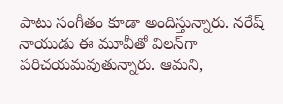పాటు సంగీతం కూడా అందిస్తున్నారు. నరేష్ నాయుడు ఈ మూవీతో విలన్‌గా పరిచయమవుతున్నారు. ఆమని,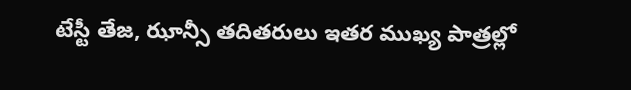టేస్టీ తేజ, ఝాన్సీ తదితరులు ఇతర ముఖ్య పాత్రల్లో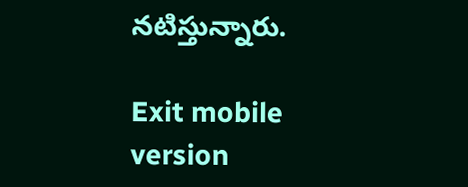నటిస్తున్నారు.

Exit mobile version